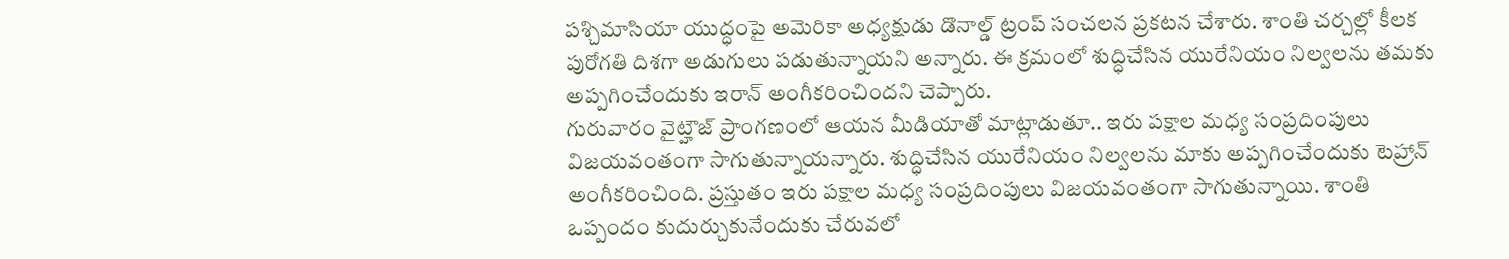పశ్చిమాసియా యుద్ధంపై అమెరికా అధ్యక్షుడు డొనాల్డ్ ట్రంప్ సంచలన ప్రకటన చేశారు. శాంతి చర్చల్లో కీలక పురోగతి దిశగా అడుగులు పడుతున్నాయని అన్నారు. ఈ క్రమంలో శుద్ధిచేసిన యురేనియం నిల్వలను తమకు అప్పగించేందుకు ఇరాన్ అంగీకరించిందని చెప్పారు.
గురువారం వైట్హౌజ్ ప్రాంగణంలో ఆయన మీడియాతో మాట్లాడుతూ.. ఇరు పక్షాల మధ్య సంప్రదింపులు విజయవంతంగా సాగుతున్నాయన్నారు. శుద్ధిచేసిన యురేనియం నిల్వలను మాకు అప్పగించేందుకు టెహ్రాన్ అంగీకరించింది. ప్రస్తుతం ఇరు పక్షాల మధ్య సంప్రదింపులు విజయవంతంగా సాగుతున్నాయి. శాంతి ఒప్పందం కుదుర్చుకునేందుకు చేరువలో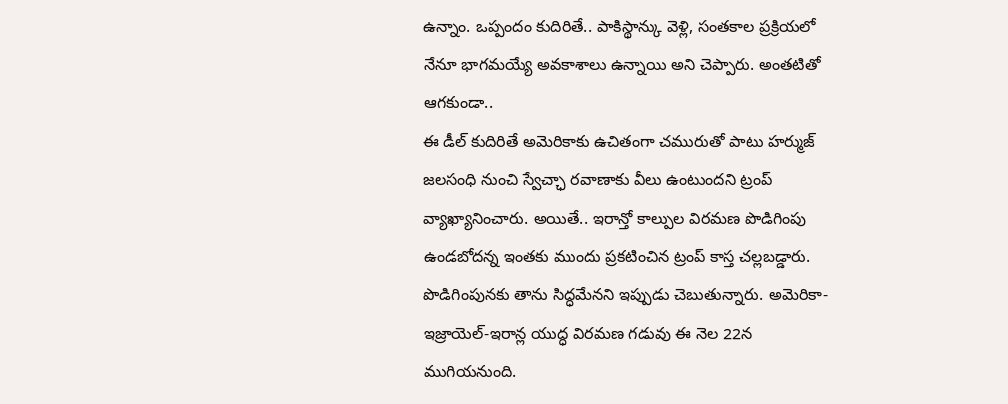ఉన్నాం. ఒప్పందం కుదిరితే.. పాకిస్థాన్కు వెళ్లి, సంతకాల ప్రక్రియలో నేనూ భాగమయ్యే అవకాశాలు ఉన్నాయి అని చెప్పారు. అంతటితో ఆగకుండా..
ఈ డీల్ కుదిరితే అమెరికాకు ఉచితంగా చమురుతో పాటు హర్ముజ్ జలసంధి నుంచి స్వేచ్ఛా రవాణాకు వీలు ఉంటుందని ట్రంప్ వ్యాఖ్యానించారు. అయితే.. ఇరాన్తో కాల్పుల విరమణ పొడిగింపు ఉండబోదన్న ఇంతకు ముందు ప్రకటించిన ట్రంప్ కాస్త చల్లబడ్డారు. పొడిగింపునకు తాను సిద్ధమేనని ఇప్పుడు చెబుతున్నారు. అమెరికా-ఇజ్రాయెల్-ఇరాన్ల యుద్ధ విరమణ గడువు ఈ నెల 22న ముగియనుంది.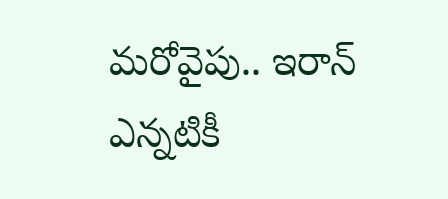మరోవైపు.. ఇరాన్ ఎన్నటికీ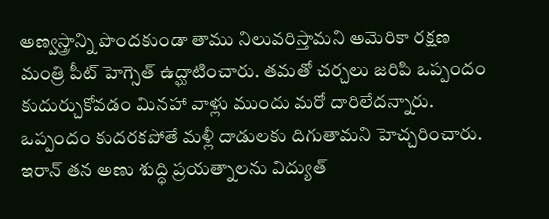అణ్వస్త్రాన్ని పొందకుండా తాము నిలువరిస్తామని అమెరికా రక్షణ మంత్రి పీట్ హెగ్సెత్ ఉద్ఘాటించారు. తమతో చర్చలు జరిపి ఒప్పందం కుదుర్చుకోవడం మినహా వాళ్లు ముందు మరో దారిలేదన్నారు. ఒప్పందం కుదరకపోతే మళ్లీ దాడులకు దిగుతామని హెచ్చరించారు.
ఇరాన్ తన అణు శుద్ధి ప్రయత్నాలను విద్యుత్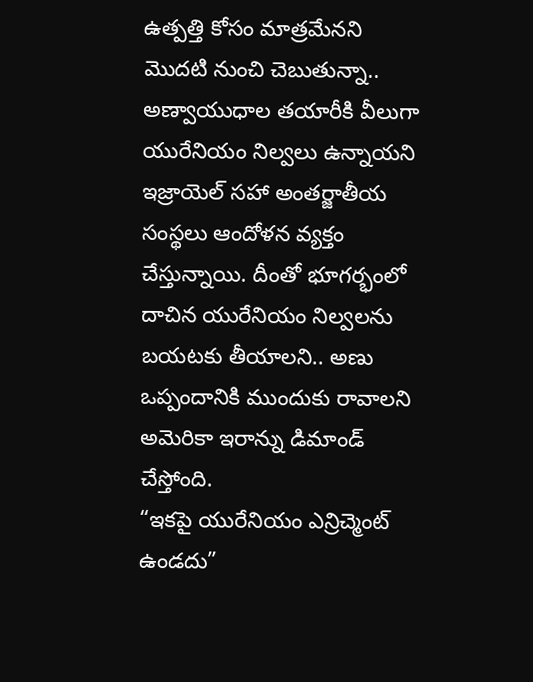ఉత్పత్తి కోసం మాత్రమేనని మొదటి నుంచి చెబుతున్నా.. అణ్వాయుధాల తయారీకి వీలుగా యురేనియం నిల్వలు ఉన్నాయని ఇజ్రాయెల్ సహా అంతర్జాతీయ సంస్థలు ఆందోళన వ్యక్తం చేస్తున్నాయి. దీంతో భూగర్భంలో దాచిన యురేనియం నిల్వలను బయటకు తీయాలని.. అణు ఒప్పందానికి ముందుకు రావాలని అమెరికా ఇరాన్ను డిమాండ్ చేస్తోంది.
“ఇకపై యురేనియం ఎన్రిచ్మెంట్ ఉండదు”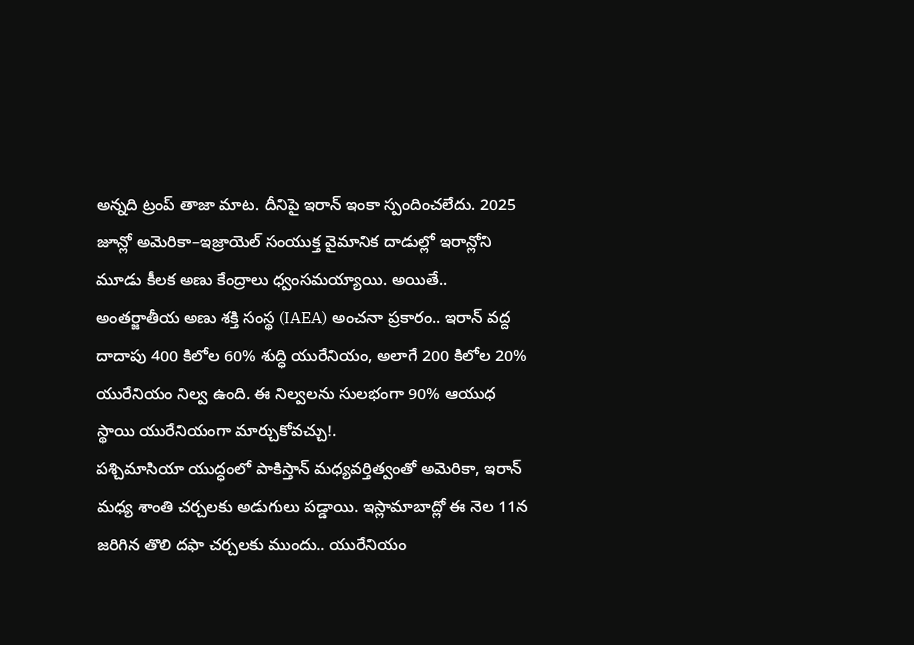అన్నది ట్రంప్ తాజా మాట. దీనిపై ఇరాన్ ఇంకా స్పందించలేదు. 2025 జూన్లో అమెరికా–ఇజ్రాయెల్ సంయుక్త వైమానిక దాడుల్లో ఇరాన్లోని మూడు కీలక అణు కేంద్రాలు ధ్వంసమయ్యాయి. అయితే.. అంతర్జాతీయ అణు శక్తి సంస్థ (IAEA) అంచనా ప్రకారం.. ఇరాన్ వద్ద దాదాపు 400 కిలోల 60% శుద్ధి యురేనియం, అలాగే 200 కిలోల 20% యురేనియం నిల్వ ఉంది. ఈ నిల్వలను సులభంగా 90% ఆయుధ స్థాయి యురేనియంగా మార్చుకోవచ్చు!.
పశ్చిమాసియా యుద్ధంలో పాకిస్తాన్ మధ్యవర్తిత్వంతో అమెరికా, ఇరాన్ మధ్య శాంతి చర్చలకు అడుగులు పడ్డాయి. ఇస్లామాబాద్లో ఈ నెల 11న జరిగిన తొలి దఫా చర్చలకు ముందు.. యురేనియం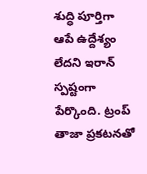శుద్ధి పూర్తిగా ఆపే ఉద్దేశ్యం లేదని ఇరాన్ స్పష్టంగా పేర్కొంది. ట్రంప్ తాజా ప్రకటనతో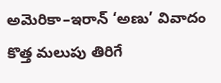అమెరికా–ఇరాన్ ‘అణు’ వివాదం కొత్త మలుపు తిరిగే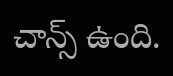చాన్స్ ఉంది.